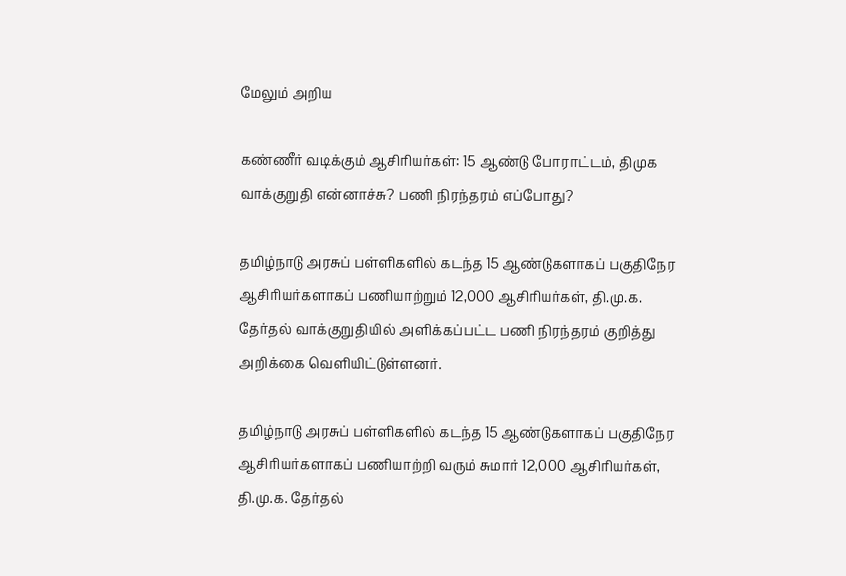மேலும் அறிய

கண்ணீர் வடிக்கும் ஆசிரியர்கள்: 15 ஆண்டு போராட்டம், திமுக வாக்குறுதி என்னாச்சு? பணி நிரந்தரம் எப்போது?

தமிழ்நாடு அரசுப் பள்ளிகளில் கடந்த 15 ஆண்டுகளாகப் பகுதிநேர ஆசிரியர்களாகப் பணியாற்றும் 12,000 ஆசிரியர்கள், தி.மு.க. தேர்தல் வாக்குறுதியில் அளிக்கப்பட்ட பணி நிரந்தரம் குறித்து அறிக்கை வெளியிட்டுள்ளனர்.

தமிழ்நாடு அரசுப் பள்ளிகளில் கடந்த 15 ஆண்டுகளாகப் பகுதிநேர ஆசிரியர்களாகப் பணியாற்றி வரும் சுமார் 12,000 ஆசிரியர்கள், தி.மு.க. தேர்தல்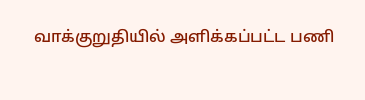வாக்குறுதியில் அளிக்கப்பட்ட பணி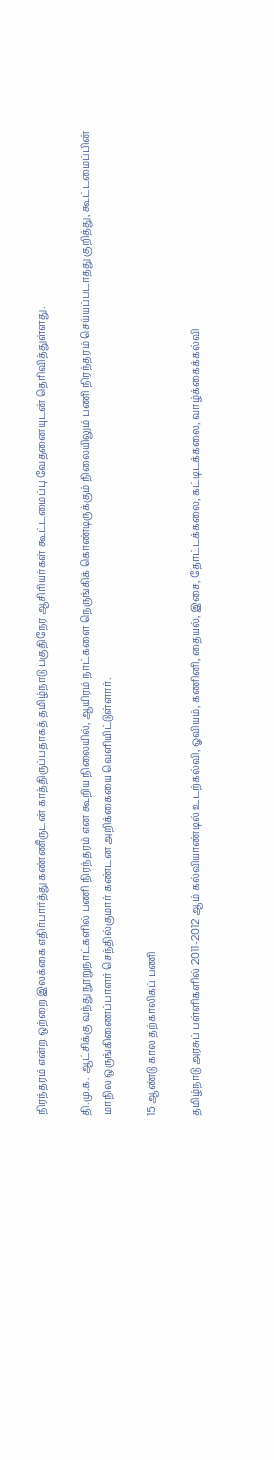நிரந்தரம் என்ற ஒற்றை இலக்கை எதிர்பார்த்து கண்ணீருடன் காத்திருப்பதாகத் தமிழ்நாடு பகுதிநேர ஆசிரியர்கள் கூட்டமைப்பு வேதனையுடன் தெரிவித்துள்ளது.

தி.மு.க. ஆட்சிக்கு வந்து நூறுநாட்களில் பணி நிரந்தரம் என கூறிய நிலையில், ஆயிரம் நாட்களை நெருங்கிக் கொண்டிருக்கும் நிலையிலும் பணி நிரந்தரம் செய்யப்படாதது குறித்து, கூட்டமைப்பின் மாநில ஒருங்கிணைப்பாளர் செந்தில்குமார் கண்டன அறிக்கையை வெளியிட்டுள்ளார்.

15 ஆண்டு கால தற்காலிகப் பணி

தமிழ்நாடு அரசுப் பள்ளிகளில் 2011-2012 ஆம் கல்வியாண்டில் உடற்கல்வி, ஓவியம், கணினி, தையல், இசை, தோட்டக்கலை, கட்டிடக்கலை, வாழ்க்கைக்கல்வி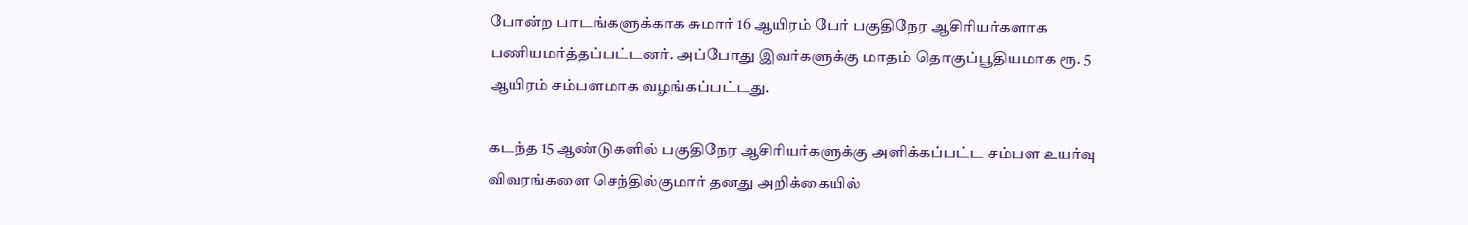போன்ற பாடங்களுக்காக சுமார் 16 ஆயிரம் பேர் பகுதிநேர ஆசிரியர்களாக பணியமர்த்தப்பட்டனர். அப்போது இவர்களுக்கு மாதம் தொகுப்பூதியமாக ரூ. 5 ஆயிரம் சம்பளமாக வழங்கப்பட்டது.

கடந்த 15 ஆண்டுகளில் பகுதிநேர ஆசிரியர்களுக்கு அளிக்கப்பட்ட சம்பள உயர்வு விவரங்களை செந்தில்குமார் தனது அறிக்கையில்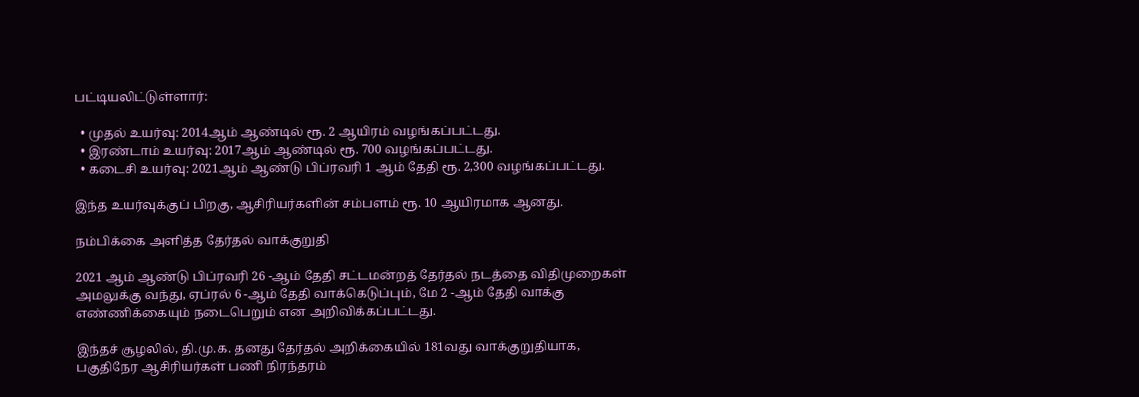பட்டியலிட்டுள்ளார்:

  • முதல் உயர்வு: 2014ஆம் ஆண்டில் ரூ. 2 ஆயிரம் வழங்கப்பட்டது.
  • இரண்டாம் உயர்வு: 2017ஆம் ஆண்டில் ரூ. 700 வழங்கப்பட்டது.
  • கடைசி உயர்வு: 2021ஆம் ஆண்டு பிப்ரவரி 1 ஆம் தேதி ரூ. 2,300 வழங்கப்பட்டது.

இந்த உயர்வுக்குப் பிறகு, ஆசிரியர்களின் சம்பளம் ரூ. 10 ஆயிரமாக ஆனது.

நம்பிக்கை அளித்த தேர்தல் வாக்குறுதி

2021 ஆம் ஆண்டு பிப்ரவரி 26 -ஆம் தேதி சட்டமன்றத் தேர்தல் நடத்தை விதிமுறைகள் அமலுக்கு வந்து, ஏப்ரல் 6 -ஆம் தேதி வாக்கெடுப்பும், மே 2 -ஆம் தேதி வாக்கு எண்ணிக்கையும் நடைபெறும் என அறிவிக்கப்பட்டது.

இந்தச் சூழலில், தி.மு.க. தனது தேர்தல் அறிக்கையில் 181வது வாக்குறுதியாக, பகுதிநேர ஆசிரியர்கள் பணி நிரந்தரம்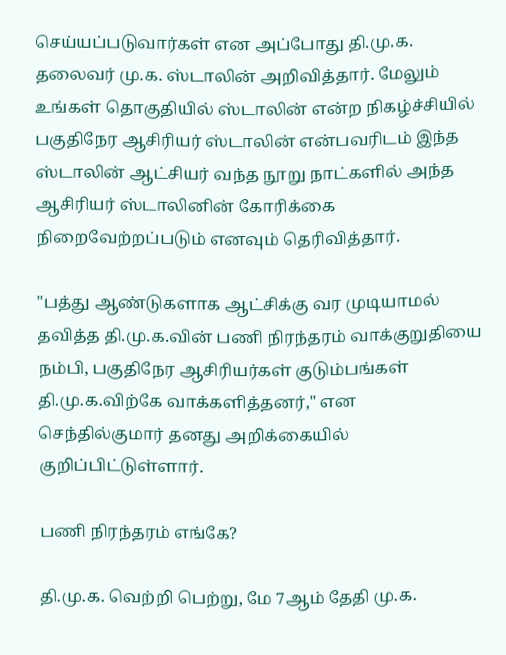செய்யப்படுவார்கள் என அப்போது தி.மு.க. தலைவர் மு.க. ஸ்டாலின் அறிவித்தார். மேலும் உங்கள் தொகுதியில் ஸ்டாலின் என்ற நிகழ்ச்சியில் பகுதிநேர ஆசிரியர் ஸ்டாலின் என்பவரிடம் இந்த ஸ்டாலின் ஆட்சியர் வந்த நூறு நாட்களில் அந்த ஆசிரியர் ஸ்டாலினின் கோரிக்கை நிறைவேற்றப்படும் எனவும் தெரிவித்தார்.

"பத்து ஆண்டுகளாக ஆட்சிக்கு வர முடியாமல் தவித்த தி.மு.க.வின் பணி நிரந்தரம் வாக்குறுதியை நம்பி, பகுதிநேர ஆசிரியர்கள் குடும்பங்கள் தி.மு.க.விற்கே வாக்களித்தனர்," என செந்தில்குமார் தனது அறிக்கையில் குறிப்பிட்டுள்ளார்.

பணி நிரந்தரம் எங்கே?

தி.மு.க. வெற்றி பெற்று, மே 7ஆம் தேதி மு.க.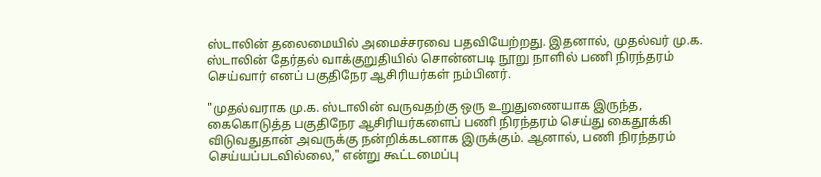ஸ்டாலின் தலைமையில் அமைச்சரவை பதவியேற்றது. இதனால், முதல்வர் மு.க. ஸ்டாலின் தேர்தல் வாக்குறுதியில் சொன்னபடி நூறு நாளில் பணி நிரந்தரம் செய்வார் எனப் பகுதிநேர ஆசிரியர்கள் நம்பினர்.

"முதல்வராக மு.க. ஸ்டாலின் வருவதற்கு ஒரு உறுதுணையாக இருந்த, கைகொடுத்த பகுதிநேர ஆசிரியர்களைப் பணி நிரந்தரம் செய்து கைதூக்கி விடுவதுதான் அவருக்கு நன்றிக்கடனாக இருக்கும். ஆனால், பணி நிரந்தரம் செய்யப்படவில்லை," என்று கூட்டமைப்பு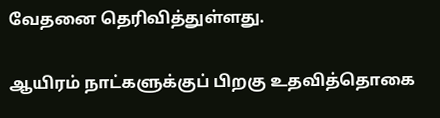வேதனை தெரிவித்துள்ளது.

ஆயிரம் நாட்களுக்குப் பிறகு உதவித்தொகை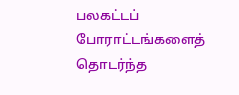பலகட்டப் போராட்டங்களைத் தொடர்ந்த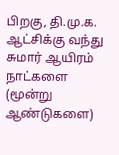பிறகு, தி.மு.க. ஆட்சிக்கு வந்து சுமார் ஆயிரம் நாட்களை (மூன்று ஆண்டுகளை)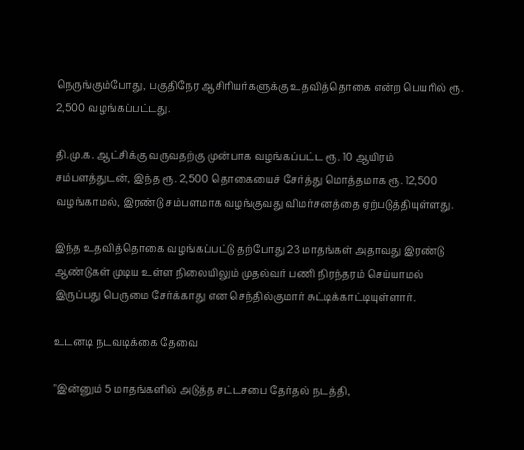நெருங்கும்போது, பகுதிநேர ஆசிரியர்களுக்கு உதவித்தொகை என்ற பெயரில் ரூ. 2,500 வழங்கப்பட்டது.

தி.மு.க. ஆட்சிக்கு வருவதற்கு முன்பாக வழங்கப்பட்ட ரூ. 10 ஆயிரம் சம்பளத்துடன், இந்த ரூ. 2,500 தொகையைச் சேர்த்து மொத்தமாக ரூ. 12,500 வழங்காமல், இரண்டு சம்பளமாக வழங்குவது விமர்சனத்தை ஏற்படுத்தியுள்ளது.

இந்த உதவித்தொகை வழங்கப்பட்டு தற்போது 23 மாதங்கள் அதாவது இரண்டு ஆண்டுகள் முடிய உள்ள நிலையிலும் முதல்வர் பணி நிரந்தரம் செய்யாமல் இருப்பது பெருமை சேர்க்காது என செந்தில்குமார் சுட்டிக்காட்டியுள்ளார்.

உடனடி நடவடிக்கை தேவை

"இன்னும் 5 மாதங்களில் அடுத்த சட்டசபை தேர்தல் நடத்தி,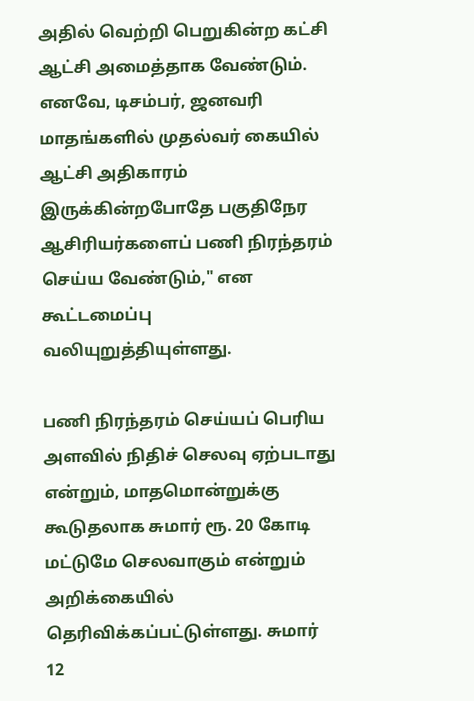அதில் வெற்றி பெறுகின்ற கட்சி ஆட்சி அமைத்தாக வேண்டும். எனவே, டிசம்பர், ஜனவரி மாதங்களில் முதல்வர் கையில் ஆட்சி அதிகாரம் இருக்கின்றபோதே பகுதிநேர ஆசிரியர்களைப் பணி நிரந்தரம் செய்ய வேண்டும்," என கூட்டமைப்பு வலியுறுத்தியுள்ளது.

பணி நிரந்தரம் செய்யப் பெரிய அளவில் நிதிச் செலவு ஏற்படாது என்றும், மாதமொன்றுக்கு கூடுதலாக சுமார் ரூ. 20 கோடி மட்டுமே செலவாகும் என்றும் அறிக்கையில் தெரிவிக்கப்பட்டுள்ளது. சுமார் 12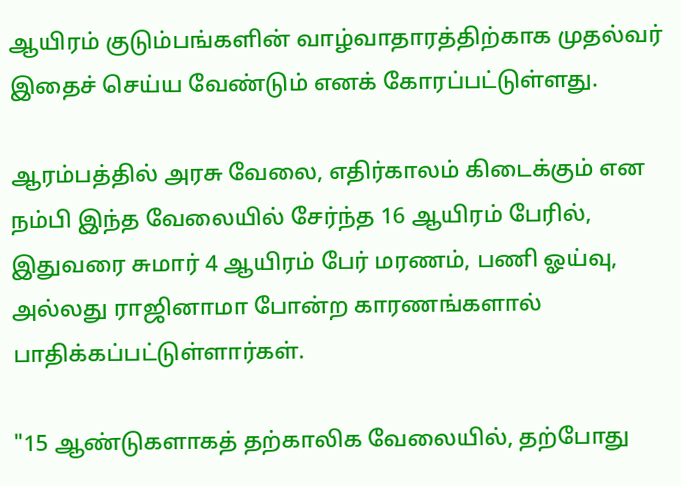ஆயிரம் குடும்பங்களின் வாழ்வாதாரத்திற்காக முதல்வர் இதைச் செய்ய வேண்டும் எனக் கோரப்பட்டுள்ளது.

ஆரம்பத்தில் அரசு வேலை, எதிர்காலம் கிடைக்கும் என நம்பி இந்த வேலையில் சேர்ந்த 16 ஆயிரம் பேரில், இதுவரை சுமார் 4 ஆயிரம் பேர் மரணம், பணி ஓய்வு, அல்லது ராஜினாமா போன்ற காரணங்களால் பாதிக்கப்பட்டுள்ளார்கள்.

"15 ஆண்டுகளாகத் தற்காலிக வேலையில், தற்போது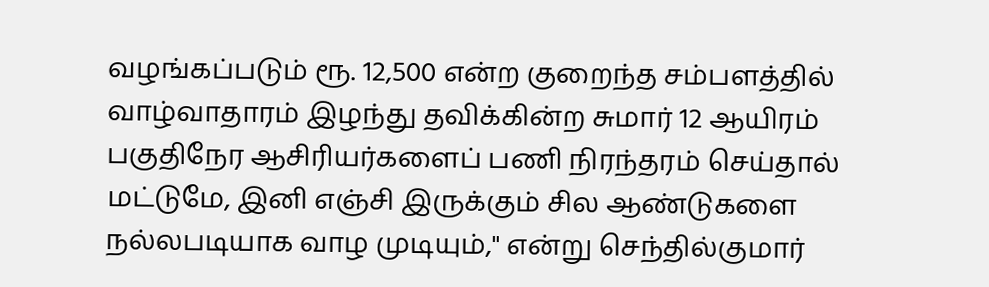வழங்கப்படும் ரூ. 12,500 என்ற குறைந்த சம்பளத்தில் வாழ்வாதாரம் இழந்து தவிக்கின்ற சுமார் 12 ஆயிரம் பகுதிநேர ஆசிரியர்களைப் பணி நிரந்தரம் செய்தால் மட்டுமே, இனி எஞ்சி இருக்கும் சில ஆண்டுகளை நல்லபடியாக வாழ முடியும்," என்று செந்தில்குமார்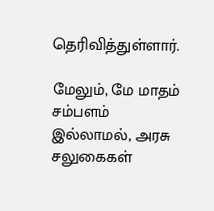தெரிவித்துள்ளார்.

மேலும், மே மாதம் சம்பளம் இல்லாமல், அரசு சலுகைகள்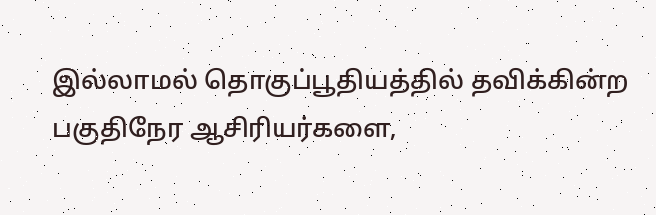இல்லாமல் தொகுப்பூதியத்தில் தவிக்கின்ற பகுதிநேர ஆசிரியர்களை,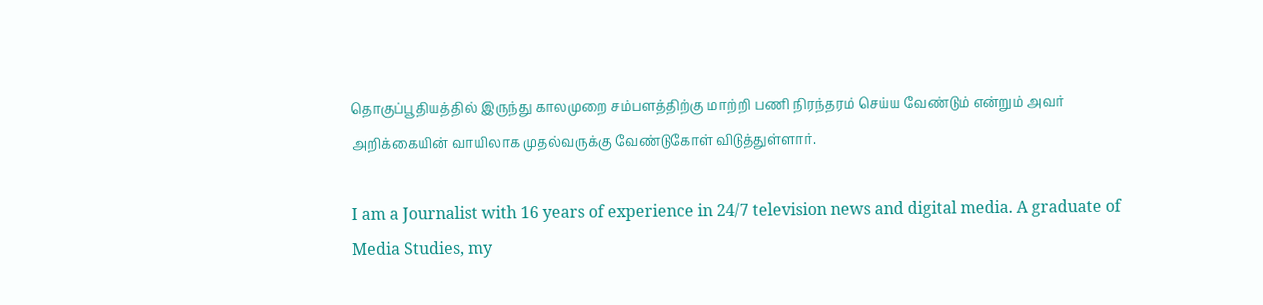தொகுப்பூதியத்தில் இருந்து காலமுறை சம்பளத்திற்கு மாற்றி பணி நிரந்தரம் செய்ய வேண்டும் என்றும் அவர் அறிக்கையின் வாயிலாக முதல்வருக்கு வேண்டுகோள் விடுத்துள்ளார்.

I am a Journalist with 16 years of experience in 24/7 television news and digital media. A graduate of Media Studies, my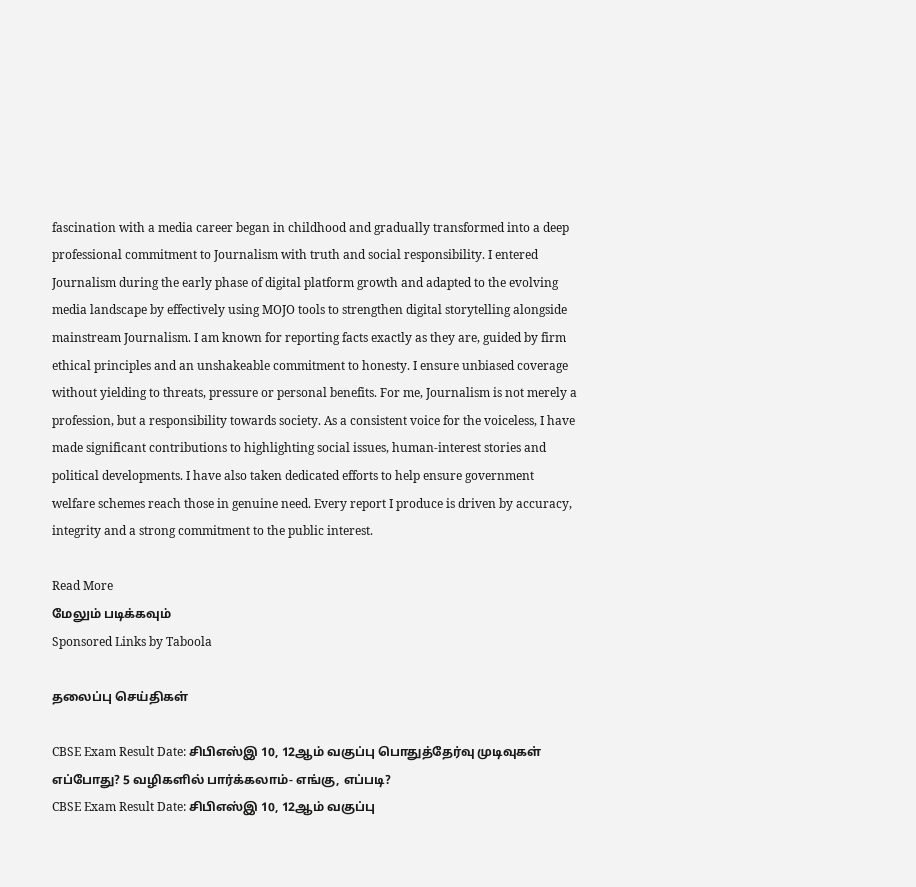fascination with a media career began in childhood and gradually transformed into a deep professional commitment to Journalism with truth and social responsibility. I entered Journalism during the early phase of digital platform growth and adapted to the evolving media landscape by effectively using MOJO tools to strengthen digital storytelling alongside mainstream Journalism. I am known for reporting facts exactly as they are, guided by firm ethical principles and an unshakeable commitment to honesty. I ensure unbiased coverage without yielding to threats, pressure or personal benefits. For me, Journalism is not merely a profession, but a responsibility towards society. As a consistent voice for the voiceless, I have made significant contributions to highlighting social issues, human-interest stories and political developments. I have also taken dedicated efforts to help ensure government welfare schemes reach those in genuine need. Every report I produce is driven by accuracy, integrity and a strong commitment to the public interest.

Read More
மேலும் படிக்கவும்
Sponsored Links by Taboola

தலைப்பு செய்திகள்

CBSE Exam Result Date: சிபிஎஸ்இ 10, 12ஆம் வகுப்பு பொதுத்தேர்வு முடிவுகள் எப்போது? 5 வழிகளில் பார்க்கலாம்- எங்கு, எப்படி?
CBSE Exam Result Date: சிபிஎஸ்இ 10, 12ஆம் வகுப்பு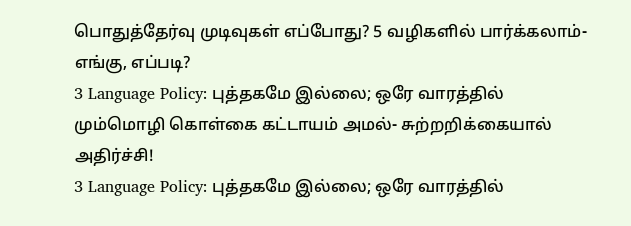பொதுத்தேர்வு முடிவுகள் எப்போது? 5 வழிகளில் பார்க்கலாம்- எங்கு, எப்படி?
3 Language Policy: புத்தகமே இல்லை; ஒரே வாரத்தில் மும்மொழி கொள்கை கட்டாயம் அமல்- சுற்றறிக்கையால் அதிர்ச்சி!
3 Language Policy: புத்தகமே இல்லை; ஒரே வாரத்தில்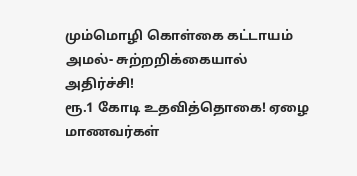மும்மொழி கொள்கை கட்டாயம் அமல்- சுற்றறிக்கையால் அதிர்ச்சி!
ரூ.1 கோடி உதவித்தொகை! ஏழை மாணவர்கள்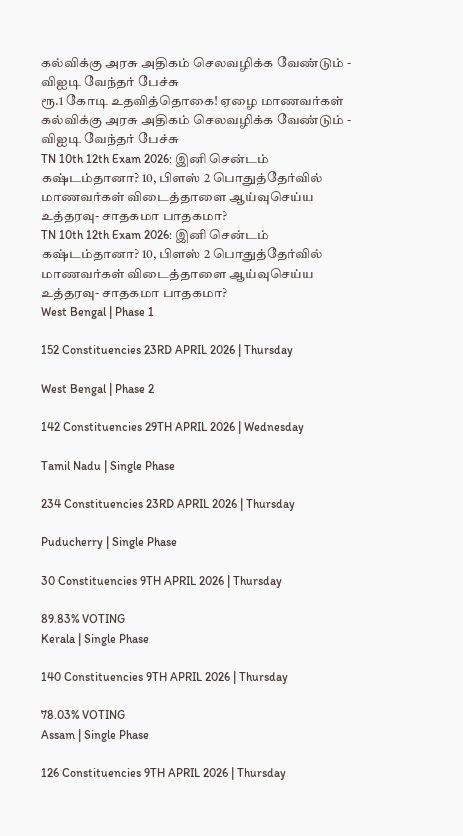கல்விக்கு அரசு அதிகம் செலவழிக்க வேண்டும் - விஐடி வேந்தர் பேச்சு
ரூ.1 கோடி உதவித்தொகை! ஏழை மாணவர்கள் கல்விக்கு அரசு அதிகம் செலவழிக்க வேண்டும் - விஐடி வேந்தர் பேச்சு
TN 10th 12th Exam 2026: இனி சென்டம் கஷ்டம்தானா? 10, பிளஸ் 2 பொதுத்தேர்வில் மாணவர்கள் விடைத்தாளை ஆய்வுசெய்ய உத்தரவு- சாதகமா பாதகமா?
TN 10th 12th Exam 2026: இனி சென்டம் கஷ்டம்தானா? 10, பிளஸ் 2 பொதுத்தேர்வில் மாணவர்கள் விடைத்தாளை ஆய்வுசெய்ய உத்தரவு- சாதகமா பாதகமா?
West Bengal | Phase 1

152 Constituencies 23RD APRIL 2026 | Thursday

West Bengal | Phase 2

142 Constituencies 29TH APRIL 2026 | Wednesday

Tamil Nadu | Single Phase

234 Constituencies 23RD APRIL 2026 | Thursday

Puducherry | Single Phase

30 Constituencies 9TH APRIL 2026 | Thursday

89.83% VOTING
Kerala | Single Phase

140 Constituencies 9TH APRIL 2026 | Thursday

78.03% VOTING
Assam | Single Phase

126 Constituencies 9TH APRIL 2026 | Thursday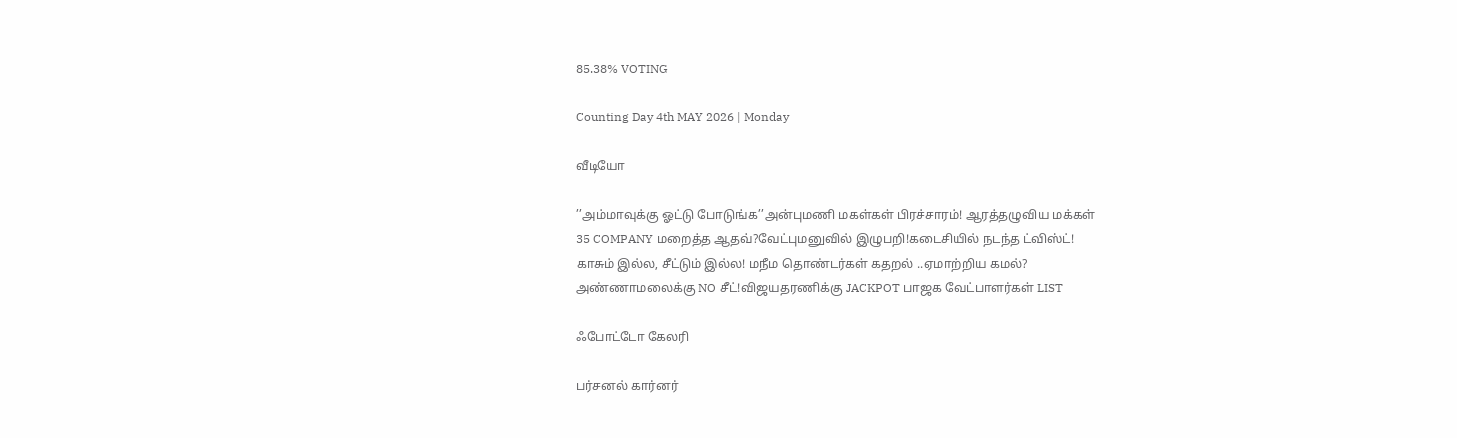85.38% VOTING

Counting Day 4th MAY 2026 | Monday

வீடியோ

’’அம்மாவுக்கு ஓட்டு போடுங்க’’அன்புமணி மகள்கள் பிரச்சாரம்! ஆரத்தழுவிய மக்கள்
35 COMPANY மறைத்த ஆதவ்?வேட்புமனுவில் இழுபறி!கடைசியில் நடந்த ட்விஸ்ட்!
காசும் இல்ல, சீட்டும் இல்ல! மநீம தொண்டர்கள் கதறல் ..ஏமாற்றிய கமல்?
அண்ணாமலைக்கு NO சீட்!விஜயதரணிக்கு JACKPOT பாஜக வேட்பாளர்கள் LIST

ஃபோட்டோ கேலரி

பர்சனல் கார்னர்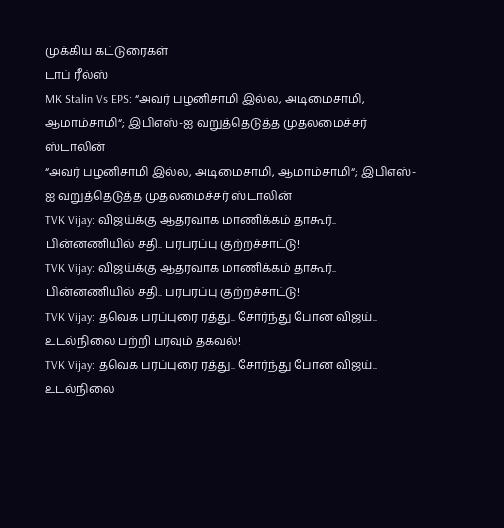முக்கிய கட்டுரைகள்
டாப் ரீல்ஸ்
MK Stalin Vs EPS: “அவர் பழனிசாமி இல்ல, அடிமைசாமி, ஆமாம்சாமி“; இபிஎஸ்-ஐ வறுத்தெடுத்த முதலமைச்சர் ஸ்டாலின்
“அவர் பழனிசாமி இல்ல, அடிமைசாமி, ஆமாம்சாமி“; இபிஎஸ்-ஐ வறுத்தெடுத்த முதலமைச்சர் ஸ்டாலின்
TVK Vijay: விஜய்க்கு ஆதரவாக மாணிக்கம் தாகூர்.. பின்னணியில் சதி.. பரபரப்பு குற்றச்சாட்டு!
TVK Vijay: விஜய்க்கு ஆதரவாக மாணிக்கம் தாகூர்.. பின்னணியில் சதி.. பரபரப்பு குற்றச்சாட்டு!
TVK Vijay: தவெக பரப்புரை ரத்து.. சோர்ந்து போன விஜய்.. உடல்நிலை பற்றி பரவும் தகவல்!
TVK Vijay: தவெக பரப்புரை ரத்து.. சோர்ந்து போன விஜய்.. உடல்நிலை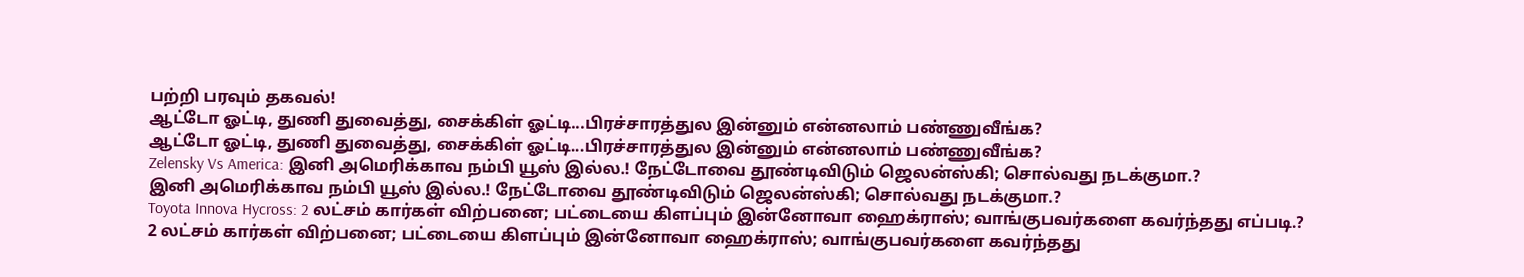பற்றி பரவும் தகவல்!
ஆட்டோ ஓட்டி, துணி துவைத்து, சைக்கிள் ஓட்டி...பிரச்சாரத்துல இன்னும் என்னலாம் பண்ணுவீங்க?
ஆட்டோ ஓட்டி, துணி துவைத்து, சைக்கிள் ஓட்டி...பிரச்சாரத்துல இன்னும் என்னலாம் பண்ணுவீங்க?
Zelensky Vs America: இனி அமெரிக்காவ நம்பி யூஸ் இல்ல.! நேட்டோவை தூண்டிவிடும் ஜெலன்ஸ்கி; சொல்வது நடக்குமா.?
இனி அமெரிக்காவ நம்பி யூஸ் இல்ல.! நேட்டோவை தூண்டிவிடும் ஜெலன்ஸ்கி; சொல்வது நடக்குமா.?
Toyota Innova Hycross: 2 லட்சம் கார்கள் விற்பனை; பட்டையை கிளப்பும் இன்னோவா ஹைக்ராஸ்; வாங்குபவர்களை கவர்ந்தது எப்படி.?
2 லட்சம் கார்கள் விற்பனை; பட்டையை கிளப்பும் இன்னோவா ஹைக்ராஸ்; வாங்குபவர்களை கவர்ந்தது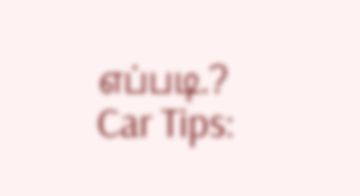எப்படி.?
Car Tips: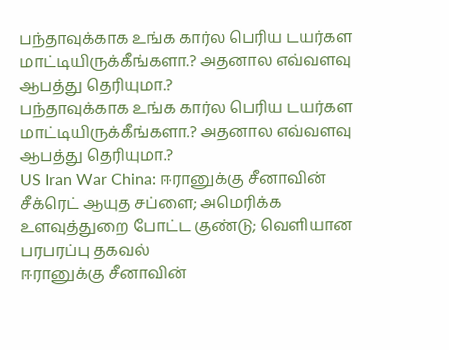பந்தாவுக்காக உங்க கார்ல பெரிய டயர்கள மாட்டியிருக்கீங்களா.? அதனால எவ்வளவு ஆபத்து தெரியுமா.?
பந்தாவுக்காக உங்க கார்ல பெரிய டயர்கள மாட்டியிருக்கீங்களா.? அதனால எவ்வளவு ஆபத்து தெரியுமா.?
US Iran War China: ஈரானுக்கு சீனாவின் சீக்ரெட் ஆயுத சப்ளை; அமெரிக்க உளவுத்துறை போட்ட குண்டு; வெளியான பரபரப்பு தகவல்
ஈரானுக்கு சீனாவின்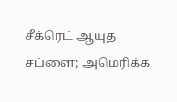சீக்ரெட் ஆயுத சப்ளை; அமெரிக்க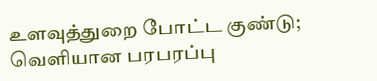உளவுத்துறை போட்ட குண்டு; வெளியான பரபரப்பு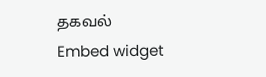தகவல்
Embed widget